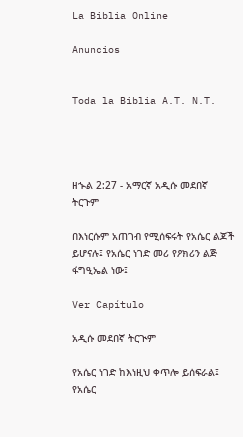La Biblia Online

Anuncios


Toda la Biblia A.T. N.T.




ዘኍል 2:27 - አማርኛ አዲሱ መደበኛ ትርጉም

በእነርሱም አጠገብ የሚሰፍሩት የአሴር ልጆች ይሆናሉ፤ የአሴር ነገድ መሪ የዖክሪን ልጅ ፋግዒኤል ነው፤

Ver Capítulo

አዲሱ መደበኛ ትርጒም

የአሴር ነገድ ከእነዚህ ቀጥሎ ይሰፍራል፤ የአሴር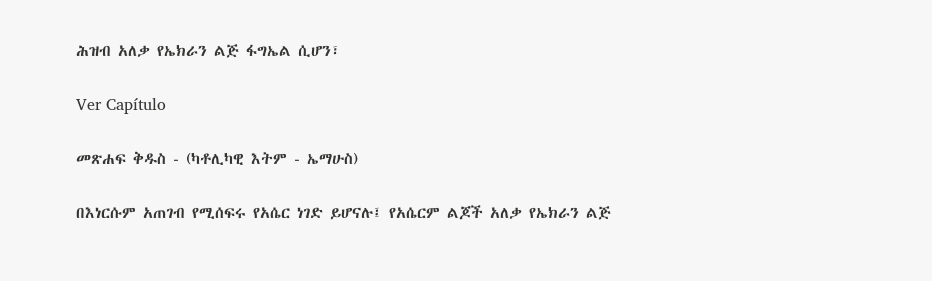ሕዝብ አለቃ የኤክራን ልጅ ፋግኤል ሲሆን፣

Ver Capítulo

መጽሐፍ ቅዱስ - (ካቶሊካዊ እትም - ኤማሁስ)

በእነርሱም አጠገብ የሚሰፍሩ የአሴር ነገድ ይሆናሉ፤ የአሴርም ልጆች አለቃ የኤክራን ልጅ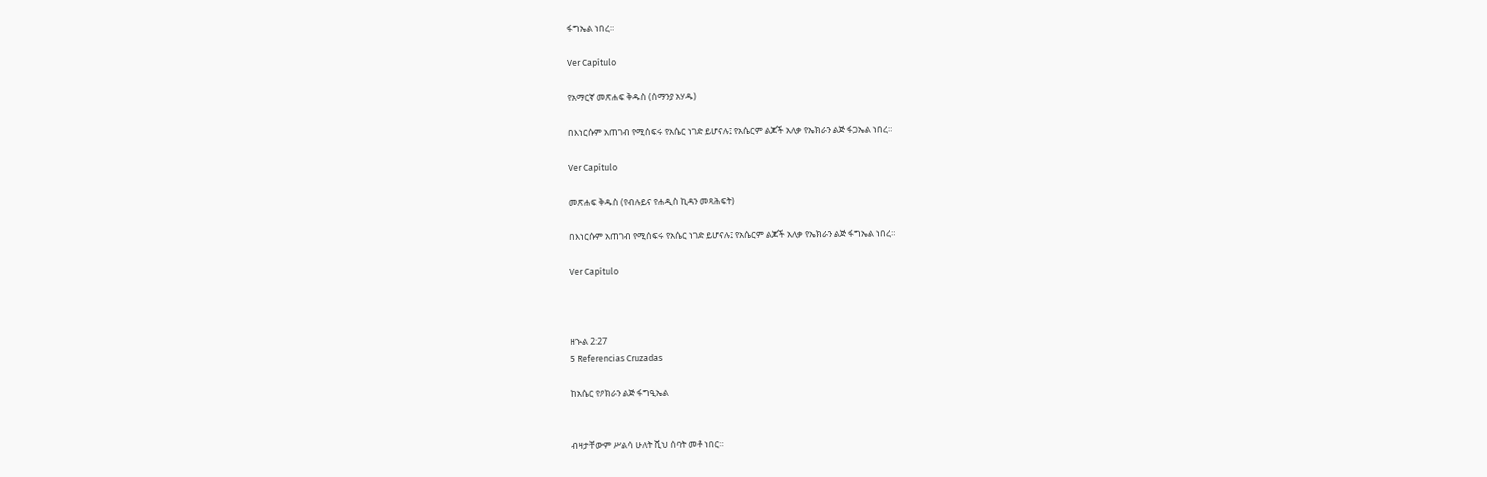ፋግኤል ነበረ።

Ver Capítulo

የአማርኛ መጽሐፍ ቅዱስ (ሰማንያ አሃዱ)

በእነርሱም አጠገብ የሚሰፍሩ የአሴር ነገድ ይሆናሉ፤ የአሴርም ልጆች አለቃ የኤክራን ልጅ ፋጋኤል ነበረ።

Ver Capítulo

መጽሐፍ ቅዱስ (የብሉይና የሐዲስ ኪዳን መጻሕፍት)

በእነርሱም አጠገብ የሚሰፍሩ የአሴር ነገድ ይሆናሉ፤ የአሴርም ልጆች አለቃ የኤክራን ልጅ ፋግኤል ነበረ።

Ver Capítulo



ዘኍል 2:27
5 Referencias Cruzadas

ከአሴር የዖክራን ልጅ ፋግዒኤል


ብዛታቸውም ሥልሳ ሁለት ሺህ ሰባት መቶ ነበር።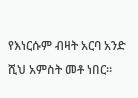የእነርሱም ብዛት አርባ አንድ ሺህ አምስት መቶ ነበር።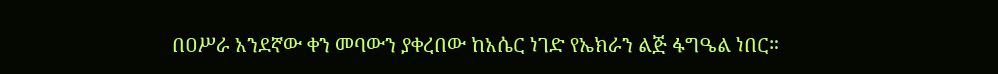በዐሥራ አንደኛው ቀን መባውን ያቀረበው ከአሴር ነገድ የኤክራን ልጅ ፋግዔል ነበር።